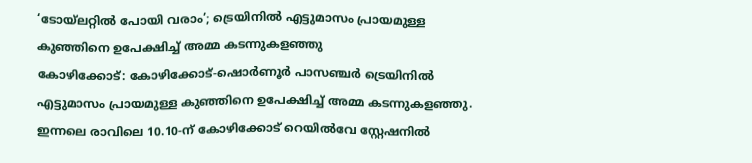‘ടോയ്ലറ്റിൽ പോയി വരാം’; ട്രെയിനിൽ എട്ടുമാസം പ്രായമുള്ള കുഞ്ഞിനെ ഉപേക്ഷിച്ച് അമ്മ കടന്നുകളഞ്ഞു
കോഴിക്കോട്: കോഴിക്കോട്-ഷൊർണൂർ പാസഞ്ചർ ട്രെയിനിൽ എട്ടുമാസം പ്രായമുള്ള കുഞ്ഞിനെ ഉപേക്ഷിച്ച് അമ്മ കടന്നുകളഞ്ഞു. ഇന്നലെ രാവിലെ 10.10-ന് കോഴിക്കോട് റെയിൽവേ സ്റ്റേഷനിൽ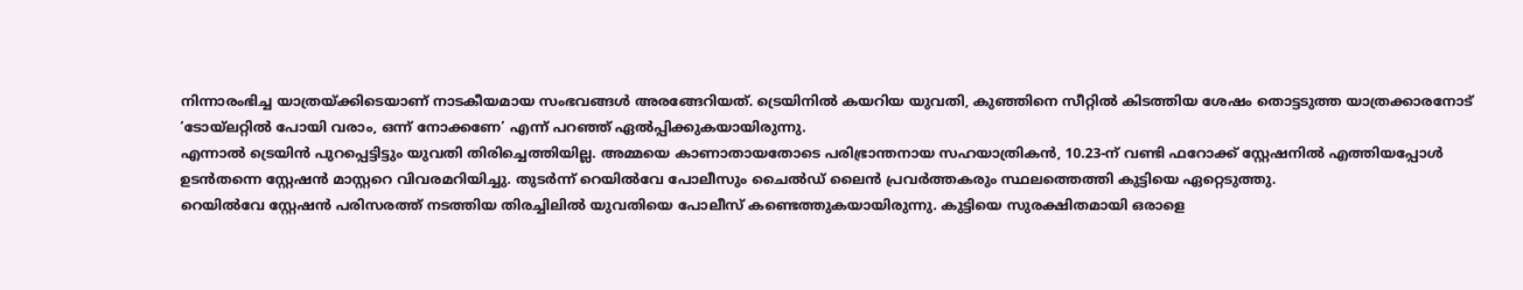നിന്നാരംഭിച്ച യാത്രയ്ക്കിടെയാണ് നാടകീയമായ സംഭവങ്ങൾ അരങ്ങേറിയത്. ട്രെയിനിൽ കയറിയ യുവതി, കുഞ്ഞിനെ സീറ്റിൽ കിടത്തിയ ശേഷം തൊട്ടടുത്ത യാത്രക്കാരനോട് ‘ടോയ്ലറ്റിൽ പോയി വരാം, ഒന്ന് നോക്കണേ’ എന്ന് പറഞ്ഞ് ഏൽപ്പിക്കുകയായിരുന്നു.
എന്നാൽ ട്രെയിൻ പുറപ്പെട്ടിട്ടും യുവതി തിരിച്ചെത്തിയില്ല. അമ്മയെ കാണാതായതോടെ പരിഭ്രാന്തനായ സഹയാത്രികൻ, 10.23-ന് വണ്ടി ഫറോക്ക് സ്റ്റേഷനിൽ എത്തിയപ്പോൾ ഉടൻതന്നെ സ്റ്റേഷൻ മാസ്റ്ററെ വിവരമറിയിച്ചു. തുടർന്ന് റെയിൽവേ പോലീസും ചൈൽഡ് ലൈൻ പ്രവർത്തകരും സ്ഥലത്തെത്തി കുട്ടിയെ ഏറ്റെടുത്തു.
റെയിൽവേ സ്റ്റേഷൻ പരിസരത്ത് നടത്തിയ തിരച്ചിലിൽ യുവതിയെ പോലീസ് കണ്ടെത്തുകയായിരുന്നു. കുട്ടിയെ സുരക്ഷിതമായി ഒരാളെ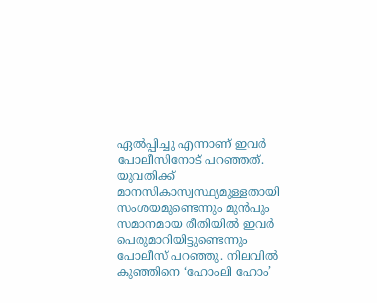ഏൽപ്പിച്ചു എന്നാണ് ഇവർ പോലീസിനോട് പറഞ്ഞത്. യുവതിക്ക് മാനസികാസ്വസ്ഥ്യമുള്ളതായി സംശയമുണ്ടെന്നും മുൻപും സമാനമായ രീതിയിൽ ഇവർ പെരുമാറിയിട്ടുണ്ടെന്നും പോലീസ് പറഞ്ഞു. നിലവിൽ കുഞ്ഞിനെ ‘ഹോംലി ഹോം’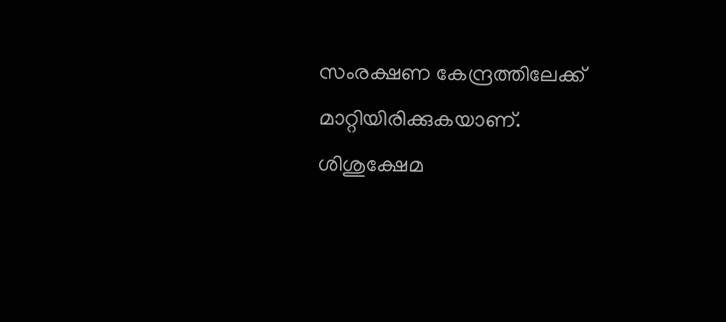സംരക്ഷണ കേന്ദ്രത്തിലേക്ക് മാറ്റിയിരിക്കുകയാണ്. ശിശുക്ഷേമ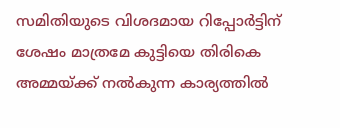സമിതിയുടെ വിശദമായ റിപ്പോർട്ടിന് ശേഷം മാത്രമേ കുട്ടിയെ തിരികെ അമ്മയ്ക്ക് നൽകുന്ന കാര്യത്തിൽ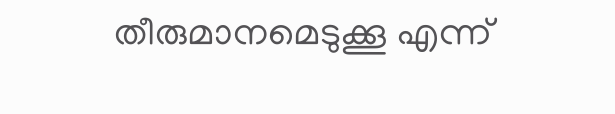തീരുമാനമെടുക്കൂ എന്ന്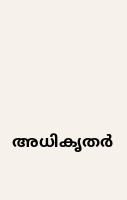അധികൃതർ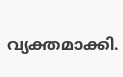വ്യക്തമാക്കി.